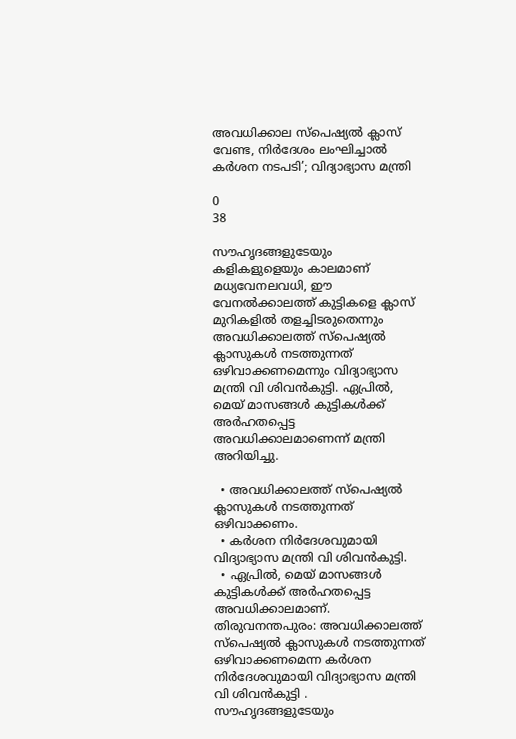അവധിക്കാല സ്പെഷ്യൽ ക്ലാസ് വേണ്ട, നിർദേശം ലംഘിച്ചാൽ കർശന നടപടി’; വിദ്യാഭ്യാസ മന്ത്രി

0
38

സൗഹൃദങ്ങളുടേയും കളികളുളെയും കാലമാണ് മധ്യവേനലവധി, ഈ വേനൽക്കാലത്ത് കുട്ടികളെ ക്ലാസ് മുറികളിൽ തളച്ചിടരുതെന്നും അവധിക്കാലത്ത് സ്പെഷ്യൽ ക്ലാസുകൾ നടത്തുന്നത് ഒഴിവാക്കണമെന്നും വിദ്യാഭ്യാസ മന്ത്രി വി ശിവൻകുട്ടി. ഏപ്രിൽ, മെയ് മാസങ്ങൾ കുട്ടികൾക്ക് അർഹതപ്പെട്ട അവധിക്കാലമാണെന്ന് മന്ത്രി അറിയിച്ചു.

  • അവധിക്കാലത്ത് സ്പെഷ്യൽ ക്ലാസുകൾ നടത്തുന്നത് ഒഴിവാക്കണം.
  • കർശന നിർദേശവുമായി വിദ്യാഭ്യാസ മന്ത്രി വി ശിവൻകുട്ടി.
  • ഏപ്രിൽ, മെയ് മാസങ്ങൾ കുട്ടികൾക്ക് അർഹതപ്പെട്ട അവധിക്കാലമാണ്.
തിരുവനന്തപുരം: അവധിക്കാലത്ത് സ്പെഷ്യൽ ക്ലാസുകൾ നടത്തുന്നത് ഒഴിവാക്കണമെന്ന കർശന നിർദേശവുമായി വിദ്യാഭ്യാസ മന്ത്രി വി ശിവൻകുട്ടി . സൗഹൃദങ്ങളുടേയും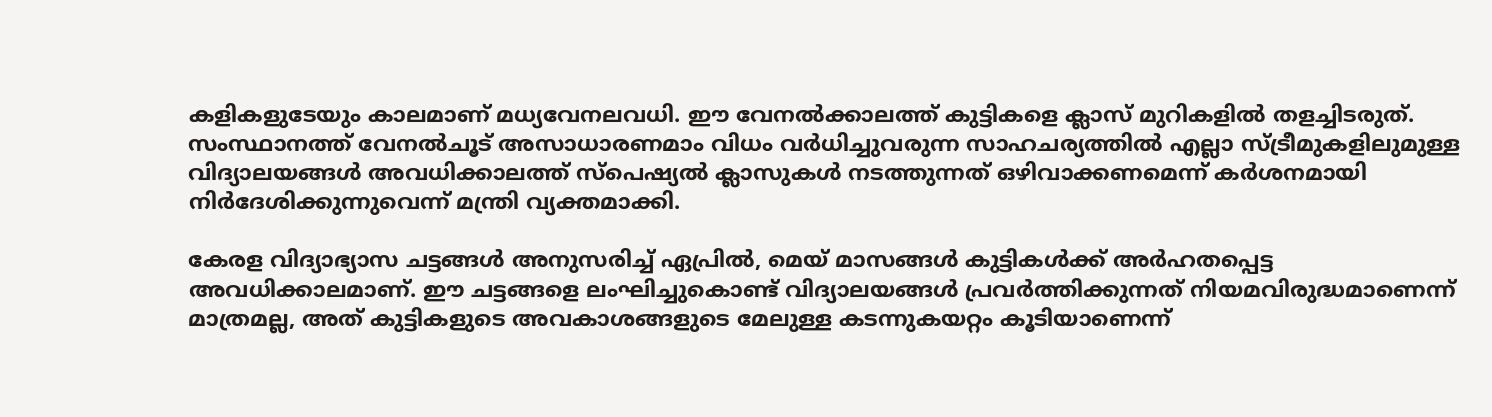കളികളുടേയും കാലമാണ് മധ്യവേനലവധി. ഈ വേനൽക്കാലത്ത് കുട്ടികളെ ക്ലാസ് മുറികളിൽ തളച്ചിടരുത്. സംസ്ഥാനത്ത് വേനൽചൂട് അസാധാരണമാം വിധം വർധിച്ചുവരുന്ന സാഹചര്യത്തിൽ എല്ലാ സ്ട്രീമുകളിലുമുള്ള വിദ്യാലയങ്ങൾ അവധിക്കാലത്ത് സ്പെഷ്യൽ ക്ലാസുകൾ നടത്തുന്നത് ഒഴിവാക്കണമെന്ന് കർശനമായി നിർദേശിക്കുന്നുവെന്ന് മന്ത്രി വ്യക്തമാക്കി.

കേരള വിദ്യാഭ്യാസ ചട്ടങ്ങൾ അനുസരിച്ച് ഏപ്രിൽ, മെയ് മാസങ്ങൾ കുട്ടികൾക്ക് അർഹതപ്പെട്ട അവധിക്കാലമാണ്. ഈ ചട്ടങ്ങളെ ലംഘിച്ചുകൊണ്ട് വിദ്യാലയങ്ങൾ പ്രവർത്തിക്കുന്നത് നിയമവിരുദ്ധമാണെന്ന് മാത്രമല്ല, അത് കുട്ടികളുടെ അവകാശങ്ങളുടെ മേലുള്ള കടന്നുകയറ്റം കൂടിയാണെന്ന്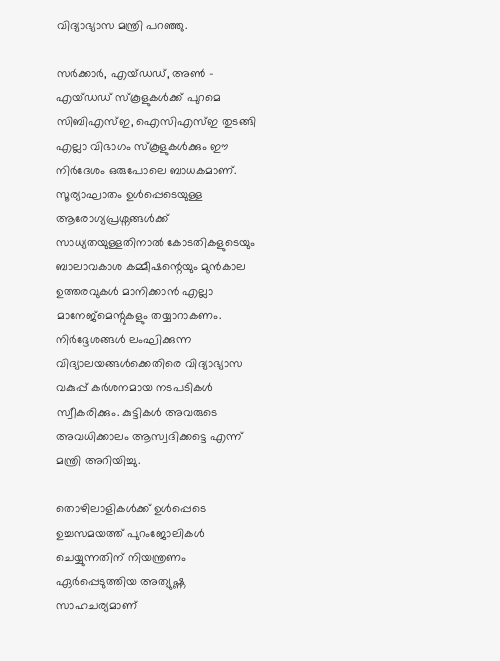വിദ്യാഭ്യാസ മന്ത്രി പറഞ്ഞു.

സർക്കാർ, എയ്ഡഡ്, അൺ – എയ്ഡഡ് സ്കൂളുകൾക്ക് പുറമെ സിബിഎസ്ഇ, ഐസിഎസ്ഇ തുടങ്ങി എല്ലാ വിഭാഗം സ്കൂളുകൾക്കും ഈ നിർദേശം ഒരുപോലെ ബാധകമാണ്. സൂര്യാഘാതം ഉൾപ്പെടെയുള്ള ആരോഗ്യപ്രശ്നങ്ങൾക്ക് സാധ്യതയുള്ളതിനാൽ കോടതികളുടെയും ബാലാവകാശ കമ്മീഷന്റെയും മുൻകാല ഉത്തരവുകൾ മാനിക്കാൻ എല്ലാ മാനേജ്‌മെന്റുകളും തയ്യാറാകണം. നിർദ്ദേശങ്ങൾ ലംഘിക്കുന്ന വിദ്യാലയങ്ങൾക്കെതിരെ വിദ്യാഭ്യാസ വകുപ്പ് കർശനമായ നടപടികൾ സ്വീകരിക്കും. കുട്ടികൾ അവരുടെ അവധിക്കാലം ആസ്വദിക്കട്ടെ എന്ന് മന്ത്രി അറിയിച്ചു.

തൊഴിലാളികൾക്ക് ഉൾപ്പെടെ ഉച്ചസമയത്ത് പുറംജോലികൾ ചെയ്യുന്നതിന് നിയന്ത്രണം ഏർപ്പെടുത്തിയ അത്യുഷ്ണ സാഹചര്യമാണ്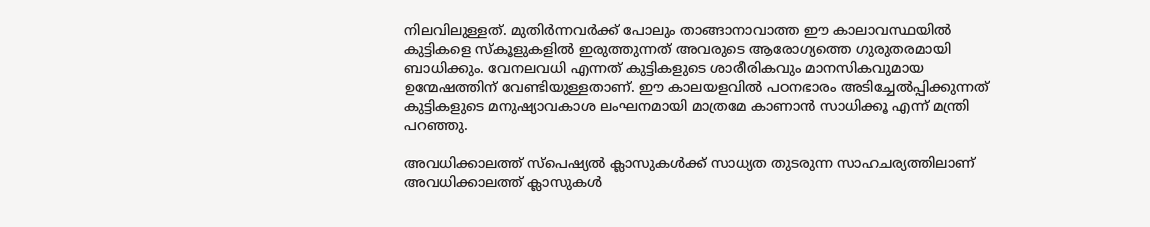നിലവിലുള്ളത്. മുതിർന്നവർക്ക് പോലും താങ്ങാനാവാത്ത ഈ കാലാവസ്ഥയിൽ കുട്ടികളെ സ്കൂളുകളിൽ ഇരുത്തുന്നത് അവരുടെ ആരോഗ്യത്തെ ഗുരുതരമായി ബാധിക്കും. വേനലവധി എന്നത് കുട്ടികളുടെ ശാരീരികവും മാനസികവുമായ ഉന്മേഷത്തിന് വേണ്ടിയുള്ളതാണ്. ഈ കാലയളവിൽ പഠനഭാരം അടിച്ചേൽപ്പിക്കുന്നത് കുട്ടികളുടെ മനുഷ്യാവകാശ ലംഘനമായി മാത്രമേ കാണാൻ സാധിക്കൂ എന്ന് മന്ത്രി പറഞ്ഞു.

അവധിക്കാലത്ത് സ്പെഷ്യൽ ക്ലാസുകൾക്ക് സാധ്യത തുടരുന്ന സാഹചര്യത്തിലാണ് അവധിക്കാലത്ത് ക്ലാസുകൾ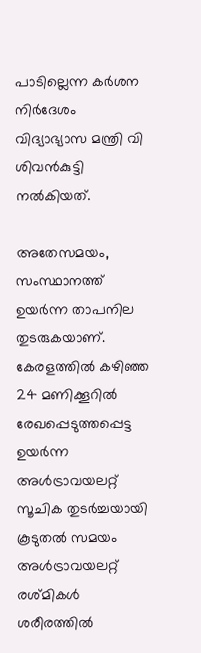പാടില്ലെന്ന കർശന നിർദേശം വിദ്യാഭ്യാസ മന്ത്രി വി ശിവൻകുട്ടി നൽകിയത്.

അതേസമയം, സംസ്ഥാനത്ത് ഉയർന്ന താപനില തുടരുകയാണ്. കേരളത്തിൽ കഴിഞ്ഞ 24 മണിക്കൂറിൽ രേഖപ്പെടുത്തപ്പെട്ട ഉയർന്ന അൾട്രാവയലറ്റ് സൂചിക തുടർച്ചയായി കൂടുതൽ സമയം അൾട്രാവയലറ്റ് രശ്മികൾ ശരീരത്തിൽ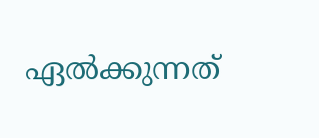ഏൽക്കുന്നത്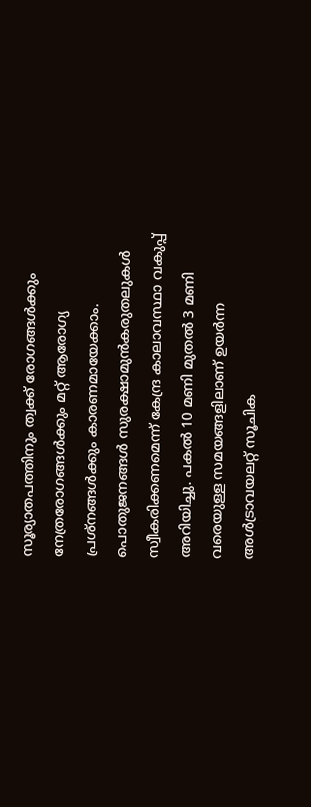സൂര്യാതപത്തിനും ത്വക്ക് രോഗങ്ങൾക്കും നേത്രരോഗങ്ങൾക്കും മറ്റ് ആരോഗ്യ പ്രശ്നങ്ങൾക്കും കാരണമായേക്കാം. പൊതുജനങ്ങൾ സുരക്ഷാമുൻകരുതലുകൾ സ്വീകരിക്കണമെന്ന് കേന്ദ്ര കാലാവസ്ഥാ വകുപ്പ് അറിയിച്ചു. പകൽ 10 മണി മുതൽ 3 മണി വരെയുള്ള സമയങ്ങളിലാണ് ഉയർന്ന അൾട്രാവയലറ്റ് സൂചിക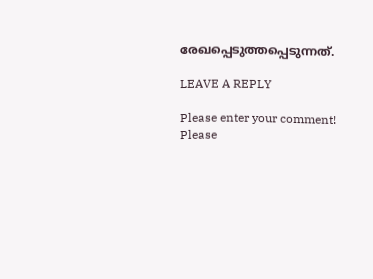രേഖപ്പെടുത്തപ്പെടുന്നത്.

LEAVE A REPLY

Please enter your comment!
Please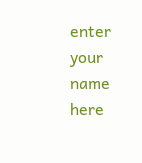enter your name here